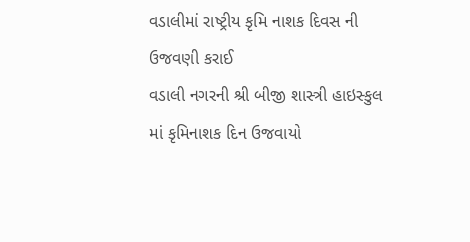વડાલીમાં રાષ્ટ્રીય કૃમિ નાશક દિવસ ની ઉજવણી કરાઈ
વડાલી નગરની શ્રી બીજી શાસ્ત્રી હાઇસ્કુલ માં કૃમિનાશક દિન ઉજવાયો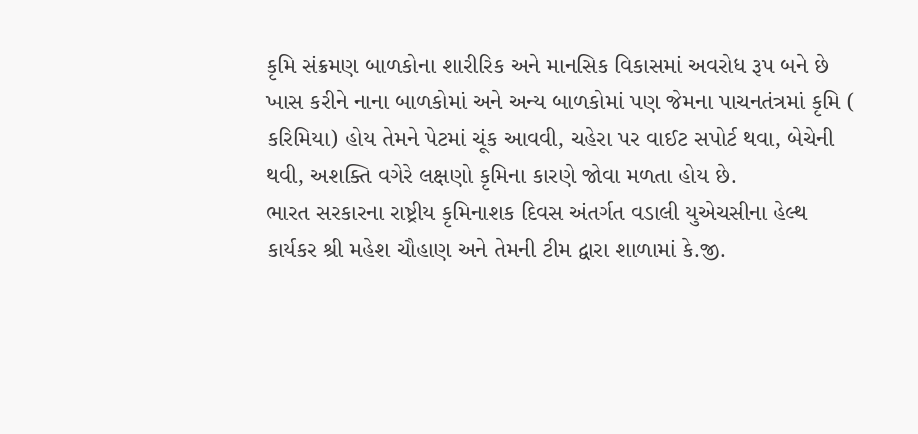કૃમિ સંક્રમણ બાળકોના શારીરિક અને માનસિક વિકાસમાં અવરોધ રૂપ બને છે
ખાસ કરીને નાના બાળકોમાં અને અન્ય બાળકોમાં પણ જેમના પાચનતંત્રમાં કૃમિ ( કરિમિયા) હોય તેમને પેટમાં ચૂંક આવવી, ચહેરા પર વાઈટ સપોર્ટ થવા, બેચેની થવી, અશક્તિ વગેરે લક્ષણો કૃમિના કારણે જોવા મળતા હોય છે.
ભારત સરકારના રાષ્ટ્રીય કૃમિનાશક દિવસ અંતર્ગત વડાલી યુએચસીના હેલ્થ કાર્યકર શ્રી મહેશ ચૌહાણ અને તેમની ટીમ દ્વારા શાળામાં કે.જી.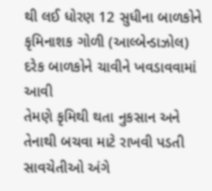થી લઈ ધોરણ 12 સુધીના બાળકોને કૃમિનાશક ગોળી (આલ્બેન્ડાઝોલ) દરેક બાળકોને ચાવીને ખવડાવવામાં આવી
તેમણે કૃમિથી થતા નુકસાન અને તેનાથી બચવા માટે રાખવી પડતી સાવચેતીઓ અંગે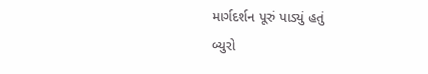માર્ગદર્શન પૂરું પાડ્યું હતું
બ્યુરો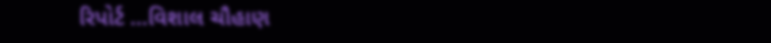રિપોર્ટ …વિશાલ ચૌહાણ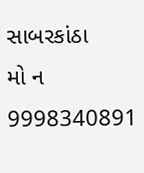સાબરકાંઠા
મો ન 9998340891